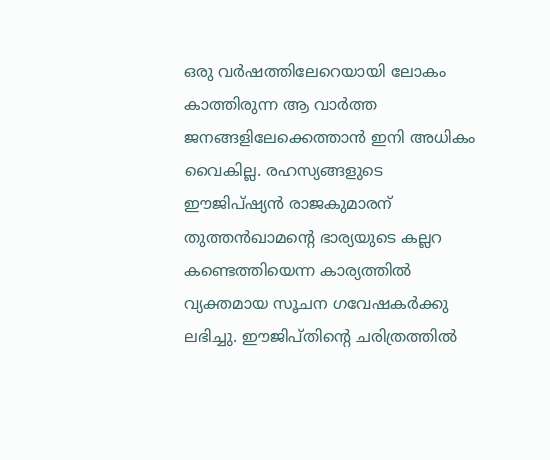ഒരു വർഷത്തിലേറെയായി ലോകം കാത്തിരുന്ന ആ വാർത്ത ജനങ്ങളിലേക്കെത്താൻ ഇനി അധികം വൈകില്ല. രഹസ്യങ്ങളുടെ ഈജിപ്ഷ്യൻ രാജകുമാരന് തുത്തൻഖാമന്റെ ഭാര്യയുടെ കല്ലറ കണ്ടെത്തിയെന്ന കാര്യത്തിൽ വ്യക്തമായ സൂചന ഗവേഷകർക്കു ലഭിച്ചു. ഈജിപ്തിന്റെ ചരിത്രത്തിൽ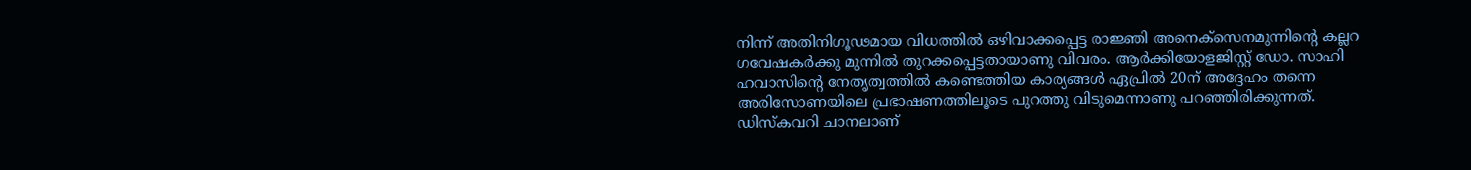നിന്ന് അതിനിഗൂഢമായ വിധത്തിൽ ഒഴിവാക്കപ്പെട്ട രാജ്ഞി അനെക്സെനമുന്നിന്റെ കല്ലറ ഗവേഷകർക്കു മുന്നിൽ തുറക്കപ്പെട്ടതായാണു വിവരം. ആർക്കിയോളജിസ്റ്റ് ഡോ. സാഹി ഹവാസിന്റെ നേതൃത്വത്തിൽ കണ്ടെത്തിയ കാര്യങ്ങൾ ഏപ്രിൽ 20ന് അദ്ദേഹം തന്നെ അരിസോണയിലെ പ്രഭാഷണത്തിലൂടെ പുറത്തു വിടുമെന്നാണു പറഞ്ഞിരിക്കുന്നത്. ഡിസ്കവറി ചാനലാണ്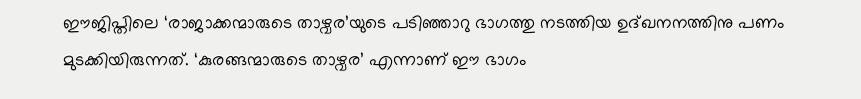ഈജിപ്തിലെ ‘രാജാക്കന്മാരുടെ താഴ്വര’യുടെ പടിഞ്ഞാറു ഭാഗത്തു നടത്തിയ ഉദ്ഖനനത്തിനു പണം മുടക്കിയിരുന്നത്. ‘കുരങ്ങന്മാരുടെ താഴ്വര’ എന്നാണ് ഈ ഭാഗം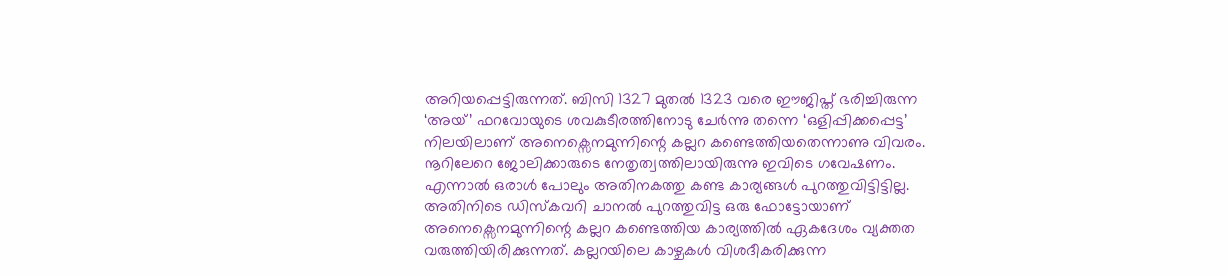അറിയപ്പെട്ടിരുന്നത്. ബിസി 1327 മുതൽ 1323 വരെ ഈജിപ്ത് ഭരിച്ചിരുന്ന ‘അയ്’ ഫറവോയുടെ ശവകുടീരത്തിനോടു ചേർന്നു തന്നെ ‘ഒളിപ്പിക്കപ്പെട്ട’ നിലയിലാണ് അനെക്സെനമുന്നിന്റെ കല്ലറ കണ്ടെത്തിയതെന്നാണു വിവരം. നൂറിലേറെ ജോലിക്കാരുടെ നേതൃത്വത്തിലായിരുന്നു ഇവിടെ ഗവേഷണം. എന്നാൽ ഒരാൾ പോലും അതിനകത്തു കണ്ട കാര്യങ്ങൾ പുറത്തുവിട്ടിട്ടില്ല. അതിനിടെ ഡിസ്കവറി ചാനൽ പുറത്തുവിട്ട ഒരു ഫോട്ടോയാണ് അനെക്സെനമുന്നിന്റെ കല്ലറ കണ്ടെത്തിയ കാര്യത്തിൽ ഏകദേശം വ്യക്തത വരുത്തിയിരിക്കുന്നത്. കല്ലറയിലെ കാഴ്ചകൾ വിശദീകരിക്കുന്ന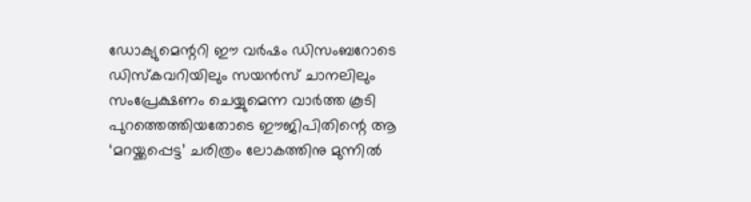ഡോക്യുമെന്ററി ഈ വർഷം ഡിസംബറോടെ ഡിസ്കവറിയിലും സയൻസ് ചാനലിലും സംപ്രേക്ഷണം ചെയ്യുമെന്ന വാർത്ത കൂടി പുറത്തെത്തിയതോടെ ഈജിപിതിന്റെ ആ ‘മറയ്ക്കപ്പെട്ട’ ചരിത്രം ലോകത്തിനു മുന്നിൽ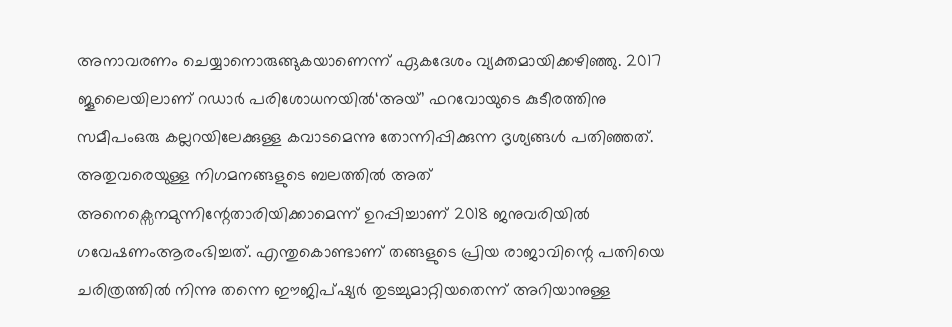അനാവരണം ചെയ്യാനൊരുങ്ങുകയാണെന്ന് ഏകദേശം വ്യക്തമായിക്കഴിഞ്ഞു. 2017 ജൂലൈയിലാണ് റഡാർ പരിശോധനയിൽ‘അയ്’ ഫറവോയുടെ കുടീരത്തിനു സമീപംഒരു കല്ലറയിലേക്കുള്ള കവാടമെന്നു തോന്നിപ്പിക്കുന്ന ദൃശ്യങ്ങൾ പതിഞ്ഞത്. അതുവരെയുള്ള നിഗമനങ്ങളുടെ ബലത്തിൽ അത് അനെക്സെനമുന്നിന്റേതാരിയിക്കാമെന്ന് ഉറപ്പിച്ചാണ് 2018 ജനുവരിയിൽ ഗവേഷണംആരംഭിച്ചത്. എന്തുകൊണ്ടാണ് തങ്ങളുടെ പ്രിയ രാജാവിന്റെ പത്നിയെ ചരിത്രത്തിൽ നിന്നു തന്നെ ഈജിപ്ഷ്യർ തുടച്ചുമാറ്റിയതെന്ന് അറിയാനുള്ള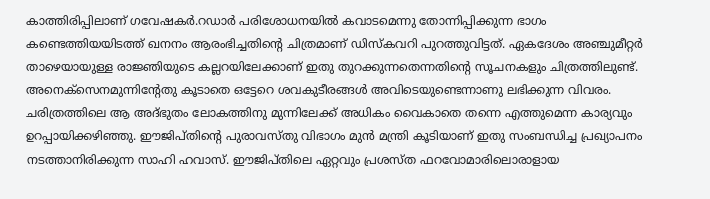കാത്തിരിപ്പിലാണ് ഗവേഷകർ.റഡാർ പരിശോധനയിൽ കവാടമെന്നു തോന്നിപ്പിക്കുന്ന ഭാഗം കണ്ടെത്തിയയിടത്ത് ഖനനം ആരംഭിച്ചതിന്റെ ചിത്രമാണ് ഡിസ്കവറി പുറത്തുവിട്ടത്. ഏകദേശം അഞ്ചുമീറ്റർ താഴെയായുള്ള രാജ്ഞിയുടെ കല്ലറയിലേക്കാണ് ഇതു തുറക്കുന്നതെന്നതിന്റെ സൂചനകളും ചിത്രത്തിലുണ്ട്. അനെക്സെനമുന്നിന്റേതു കൂടാതെ ഒട്ടേറെ ശവകുടീരങ്ങൾ അവിടെയുണ്ടെന്നാണു ലഭിക്കുന്ന വിവരം. ചരിത്രത്തിലെ ആ അദ്ഭുതം ലോകത്തിനു മുന്നിലേക്ക് അധികം വൈകാതെ തന്നെ എത്തുമെന്ന കാര്യവും ഉറപ്പായിക്കഴിഞ്ഞു. ഈജിപ്തിന്റെ പുരാവസ്തു വിഭാഗം മുൻ മന്ത്രി കൂടിയാണ് ഇതു സംബന്ധിച്ച പ്രഖ്യാപനം നടത്താനിരിക്കുന്ന സാഹി ഹവാസ്. ഈജിപ്തിലെ ഏറ്റവും പ്രശസ്ത ഫറവോമാരിലൊരാളായ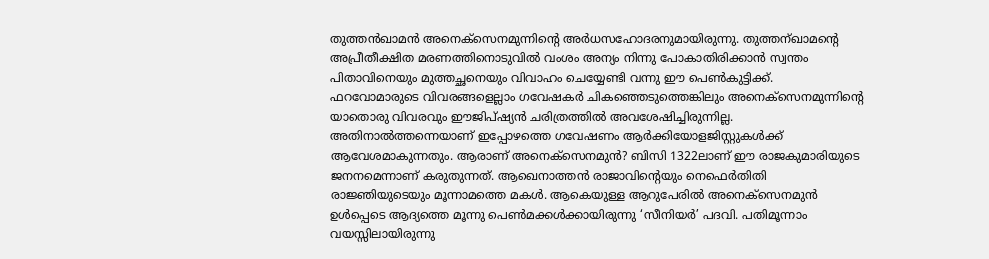തുത്തൻഖാമൻ അനെക്സെനമുന്നിന്റെ അർധസഹോദരനുമായിരുന്നു. തുത്തന്ഖാമന്റെ അപ്രീതീക്ഷിത മരണത്തിനൊടുവിൽ വംശം അന്യം നിന്നു പോകാതിരിക്കാൻ സ്വന്തം പിതാവിനെയും മുത്തച്ഛനെയും വിവാഹം ചെയ്യേണ്ടി വന്നു ഈ പെൺകുട്ടിക്ക്. ഫറവോമാരുടെ വിവരങ്ങളെല്ലാം ഗവേഷകർ ചികഞ്ഞെടുത്തെങ്കിലും അനെക്സെനമുന്നിന്റെ യാതൊരു വിവരവും ഈജിപ്ഷ്യൻ ചരിത്രത്തിൽ അവശേഷിച്ചിരുന്നില്ല. അതിനാൽത്തന്നെയാണ് ഇപ്പോഴത്തെ ഗവേഷണം ആർക്കിയോളജിസ്റ്റുകൾക്ക് ആവേശമാകുന്നതും. ആരാണ് അനെക്സെനമുൻ? ബിസി 1322ലാണ് ഈ രാജകുമാരിയുടെ ജനനമെന്നാണ് കരുതുന്നത്. ആഖെനാത്തൻ രാജാവിന്റെയും നെഫെർതിതി രാജ്ഞിയുടെയും മൂന്നാമത്തെ മകൾ. ആകെയുള്ള ആറുപേരിൽ അനെക്സെനമുൻ ഉൾപ്പെടെ ആദ്യത്തെ മൂന്നു പെൺമക്കൾക്കായിരുന്നു ‘സീനിയർ’ പദവി. പതിമൂന്നാം വയസ്സിലായിരുന്നു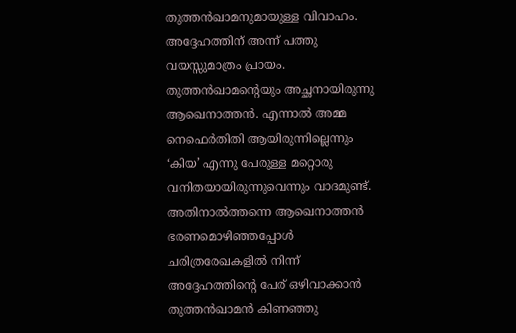തുത്തൻഖാമനുമായുള്ള വിവാഹം. അദ്ദേഹത്തിന് അന്ന് പത്തു വയസ്സുമാത്രം പ്രായം. തുത്തൻഖാമന്റെയും അച്ഛനായിരുന്നു ആഖെനാത്തൻ. എന്നാൽ അമ്മ നെഫെർതിതി ആയിരുന്നില്ലെന്നും ‘കിയ’ എന്നു പേരുള്ള മറ്റൊരു വനിതയായിരുന്നുവെന്നും വാദമുണ്ട്. അതിനാൽത്തന്നെ ആഖെനാത്തൻ ഭരണമൊഴിഞ്ഞപ്പോൾ ചരിത്രരേഖകളിൽ നിന്ന് അദ്ദേഹത്തിന്റെ പേര് ഒഴിവാക്കാൻ തുത്തൻഖാമൻ കിണഞ്ഞു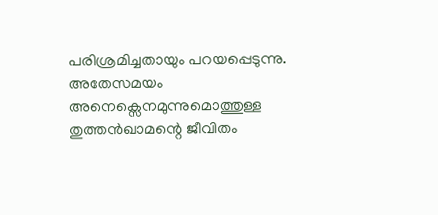പരിശ്രമിച്ചതായും പറയപ്പെടുന്നു. അതേസമയം അനെക്സെനമുന്നുമൊത്തുള്ള തുത്തൻഖാമന്റെ ജീവിതം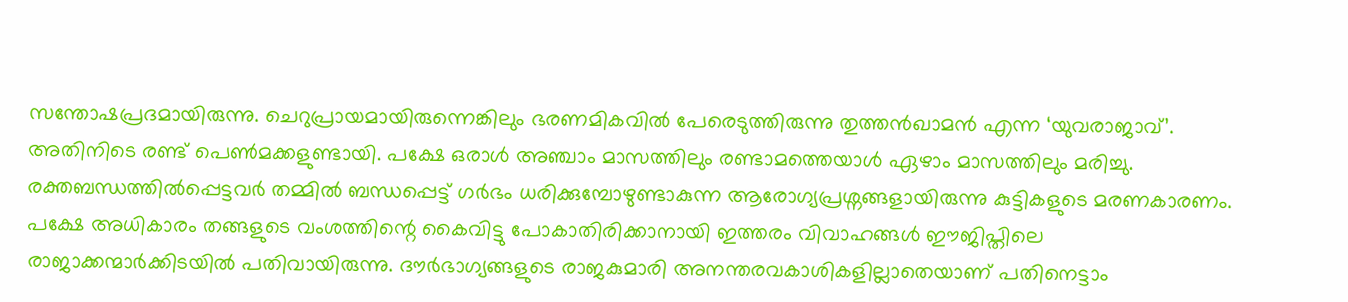സന്തോഷപ്രദമായിരുന്നു. ചെറുപ്രായമായിരുന്നെങ്കിലും ഭരണമികവിൽ പേരെടുത്തിരുന്നു തുത്തൻഖാമൻ എന്ന ‘യുവരാജാവ്’. അതിനിടെ രണ്ട് പെൺമക്കളുണ്ടായി. പക്ഷേ ഒരാൾ അഞ്ചാം മാസത്തിലും രണ്ടാമത്തെയാൾ ഏഴാം മാസത്തിലും മരിച്ചു. രക്തബന്ധത്തിൽപ്പെട്ടവർ തമ്മിൽ ബന്ധപ്പെട്ട് ഗർഭം ധരിക്കുമ്പോഴുണ്ടാകുന്ന ആരോഗ്യപ്രശ്നങ്ങളായിരുന്നു കുട്ടികളുടെ മരണകാരണം. പക്ഷേ അധികാരം തങ്ങളുടെ വംശത്തിന്റെ കൈവിട്ടു പോകാതിരിക്കാനായി ഇത്തരം വിവാഹങ്ങൾ ഈജിപ്തിലെ രാജാക്കന്മാർക്കിടയിൽ പതിവായിരുന്നു. ദൗർഭാഗ്യങ്ങളുടെ രാജകുമാരി അനന്തരവകാശികളില്ലാതെയാണ് പതിനെട്ടാം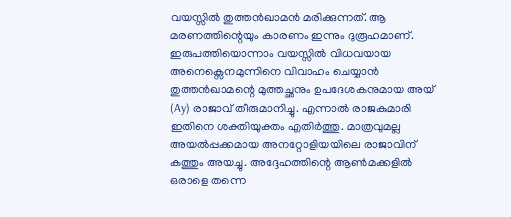വയസ്സിൽ തുത്തൻഖാമൻ മരിക്കുന്നത്. ആ മരണത്തിന്റെയും കാരണം ഇന്നും ദുരൂഹമാണ്. ഇരുപത്തിയൊന്നാം വയസ്സിൽ വിധവയായ അനെക്സെനമുന്നിനെ വിവാഹം ചെയ്യാൻ തുത്തൻഖാമന്റെ മുത്തച്ഛനും ഉപദേശകനുമായ അയ് (Ay) രാജാവ് തീരുമാനിച്ചു. എന്നാൽ രാജകുമാരി ഇതിനെ ശക്തിയുക്തം എതിർത്തു. മാത്രവുമല്ല അയൽപ്പക്കമായ അനറ്റോളിയയിലെ രാജാവിന് കത്തും അയച്ചു. അദ്ദേഹത്തിന്റെ ആൺമക്കളിൽ ഒരാളെ തന്നെ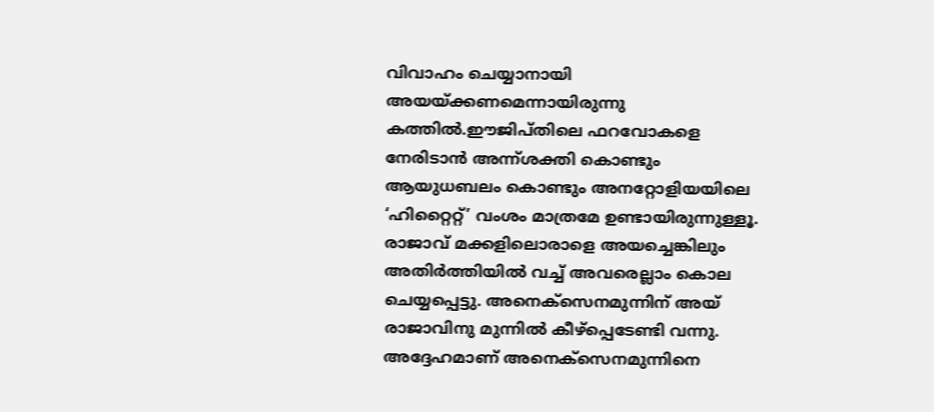വിവാഹം ചെയ്യാനായി അയയ്ക്കണമെന്നായിരുന്നു കത്തിൽ.ഈജിപ്തിലെ ഫറവോകളെ നേരിടാൻ അന്ന്ശക്തി കൊണ്ടും ആയുധബലം കൊണ്ടും അനറ്റോളിയയിലെ ‘ഹിറ്റൈറ്റ്’ വംശം മാത്രമേ ഉണ്ടായിരുന്നുള്ളൂ. രാജാവ് മക്കളിലൊരാളെ അയച്ചെങ്കിലും അതിർത്തിയിൽ വച്ച് അവരെല്ലാം കൊല ചെയ്യപ്പെട്ടു. അനെക്സെനമുന്നിന് അയ് രാജാവിനു മുന്നിൽ കീഴ്പ്പെടേണ്ടി വന്നു. അദ്ദേഹമാണ് അനെക്സെനമുന്നിനെ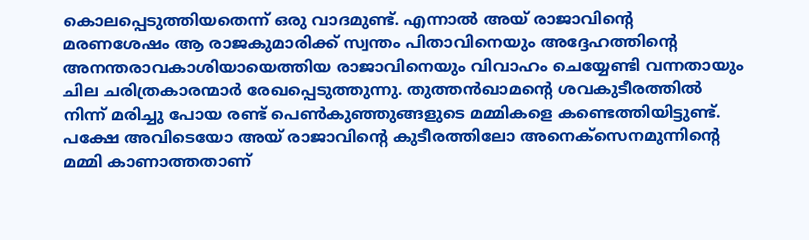കൊലപ്പെടുത്തിയതെന്ന് ഒരു വാദമുണ്ട്. എന്നാൽ അയ് രാജാവിന്റെ മരണശേഷം ആ രാജകുമാരിക്ക് സ്വന്തം പിതാവിനെയും അദ്ദേഹത്തിന്റെ അനന്തരാവകാശിയായെത്തിയ രാജാവിനെയും വിവാഹം ചെയ്യേണ്ടി വന്നതായും ചില ചരിത്രകാരന്മാർ രേഖപ്പെടുത്തുന്നു. തുത്തൻഖാമന്റെ ശവകുടീരത്തിൽ നിന്ന് മരിച്ചു പോയ രണ്ട് പെൺകുഞ്ഞുങ്ങളുടെ മമ്മികളെ കണ്ടെത്തിയിട്ടുണ്ട്. പക്ഷേ അവിടെയോ അയ് രാജാവിന്റെ കുടീരത്തിലോ അനെക്സെനമുന്നിന്റെ മമ്മി കാണാത്തതാണ്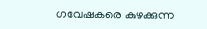ഗവേഷകരെ കുഴക്കുന്ന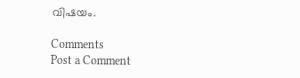വിഷയം.

Comments
Post a Comment